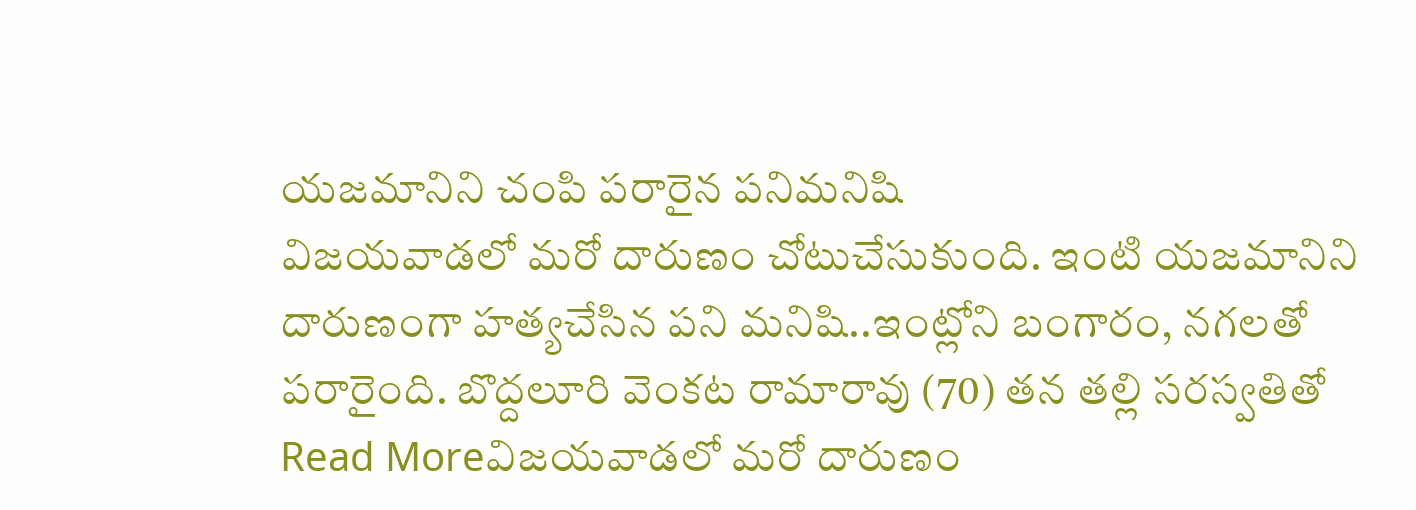యజమానిని చంపి పరారైన పనిమనిషి
విజయవాడలో మరో దారుణం చోటుచేసుకుంది. ఇంటి యజమానిని దారుణంగా హత్యచేసిన పని మనిషి..ఇంట్లోని బంగారం, నగలతో పరారైంది. బొద్దలూరి వెంకట రామారావు (70) తన తల్లి సరస్వతితో
Read Moreవిజయవాడలో మరో దారుణం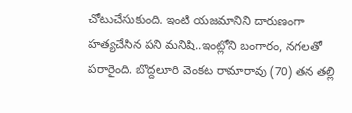చోటుచేసుకుంది. ఇంటి యజమానిని దారుణంగా హత్యచేసిన పని మనిషి..ఇంట్లోని బంగారం, నగలతో పరారైంది. బొద్దలూరి వెంకట రామారావు (70) తన తల్లి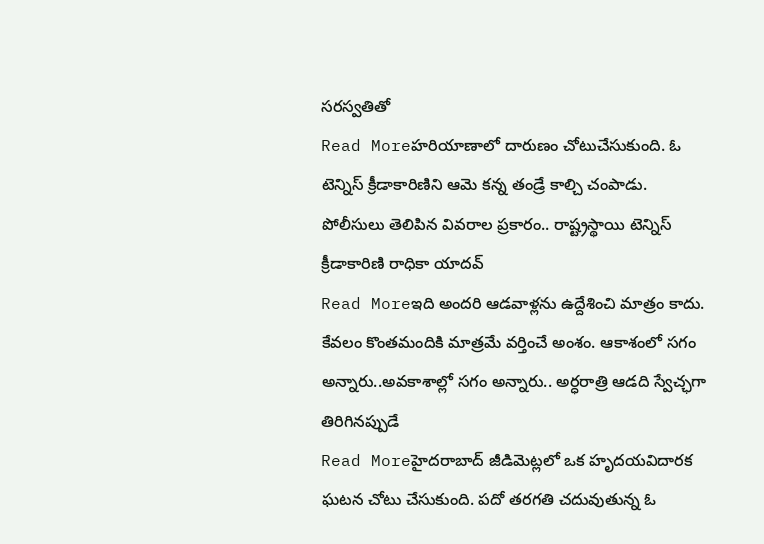సరస్వతితో
Read Moreహరియాణాలో దారుణం చోటుచేసుకుంది. ఓ టెన్నిస్ క్రీడాకారిణిని ఆమె కన్న తండ్రే కాల్చి చంపాడు. పోలీసులు తెలిపిన వివరాల ప్రకారం.. రాష్ట్రస్థాయి టెన్నిస్ క్రీడాకారిణి రాధికా యాదవ్
Read Moreఇది అందరి ఆడవాళ్లను ఉద్దేశించి మాత్రం కాదు. కేవలం కొంతమందికి మాత్రమే వర్తించే అంశం. ఆకాశంలో సగం అన్నారు..అవకాశాల్లో సగం అన్నారు.. అర్ధరాత్రి ఆడది స్వేచ్ఛగా తిరిగినప్పుడే
Read Moreహైదరాబాద్ జీడిమెట్లలో ఒక హృదయవిదారక ఘటన చోటు చేసుకుంది. పదో తరగతి చదువుతున్న ఓ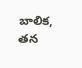బాలిక, తన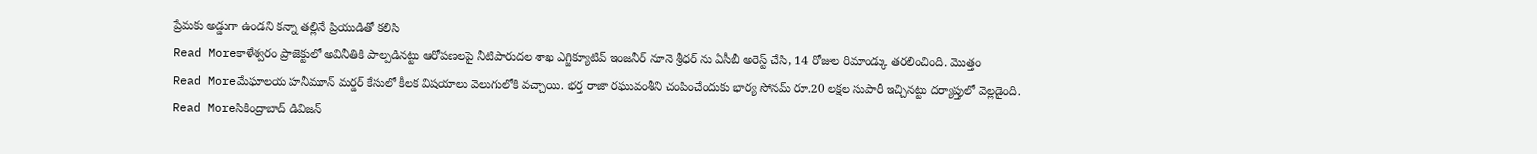ప్రేమకు అడ్డుగా ఉండని కన్నా తల్లినే ప్రియుడితో కలిసి
Read Moreకాళేశ్వరం ప్రాజెక్టులో అవినీతికి పాల్పడినట్టు ఆరోపణలపై నీటిపారుదల శాఖ ఎగ్జిక్యూటివ్ ఇంజనీర్ నూనె శ్రీధర్ ను ఏసీబీ అరెస్ట్ చేసి, 14 రోజుల రిమాండ్కు తరలించింది. మొత్తం
Read Moreమేఘాలయ హనీమూన్ మర్డర్ కేసులో కీలక విషయాలు వెలుగులోకి వచ్చాయి. భర్త రాజా రఘువంశీని చంపించేందుకు భార్య సోనమ్ రూ.20 లక్షల సుపారీ ఇచ్చినట్టు దర్యాప్తులో వెల్లడైంది.
Read Moreసికింద్రాబాద్ డివిజన్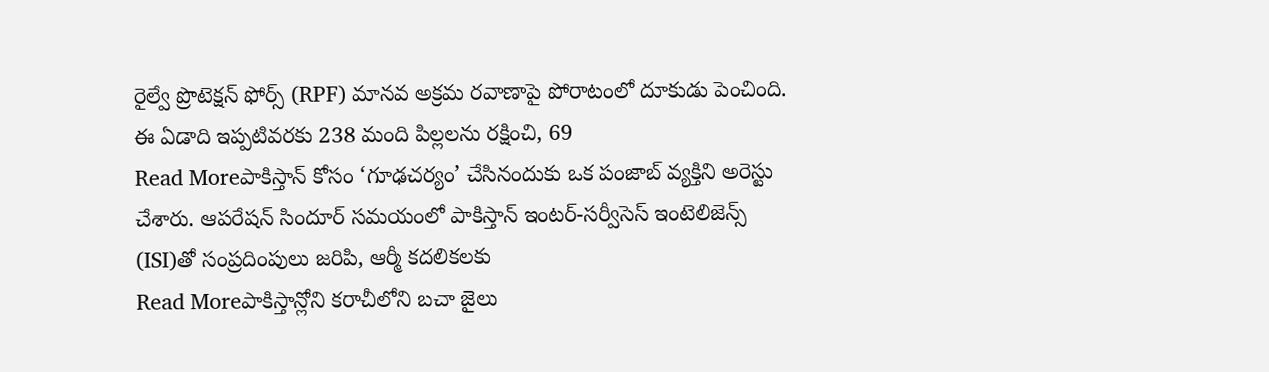రైల్వే ప్రొటెక్షన్ ఫోర్స్ (RPF) మానవ అక్రమ రవాణాపై పోరాటంలో దూకుడు పెంచింది. ఈ ఏడాది ఇప్పటివరకు 238 మంది పిల్లలను రక్షించి, 69
Read Moreపాకిస్తాన్ కోసం ‘గూఢచర్యం’ చేసినందుకు ఒక పంజాబ్ వ్యక్తిని అరెస్టు చేశారు. ఆపరేషన్ సిందూర్ సమయంలో పాకిస్తాన్ ఇంటర్-సర్వీసెస్ ఇంటెలిజెన్స్ (ISI)తో సంప్రదింపులు జరిపి, ఆర్మీ కదలికలకు
Read Moreపాకిస్తాన్లోని కరాచీలోని బచా జైలు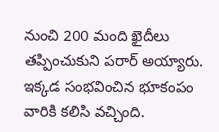నుంచి 200 మంది ఖైదీలు తప్పించుకుని పరార్ అయ్యారు. ఇక్కడ సంభవించిన భూకంపం వారికి కలిసి వచ్చింది.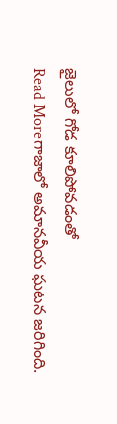జైలులో గోడ కూలిపోవడంతో
Read Moreగాజాలో అమానవీయ ఘటన జరిగింది.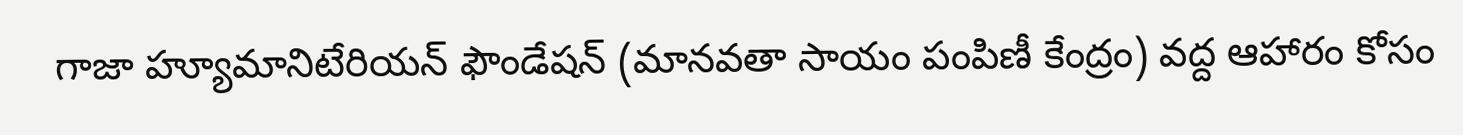గాజా హ్యూమానిటేరియన్ ఫౌండేషన్ (మానవతా సాయం పంపిణీ కేంద్రం) వద్ద ఆహారం కోసం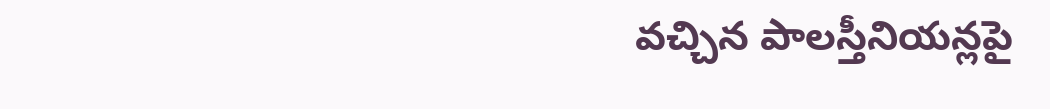వచ్చిన పాలస్తీనియన్లపై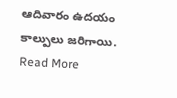ఆదివారం ఉదయం కాల్పులు జరిగాయి.
Read More